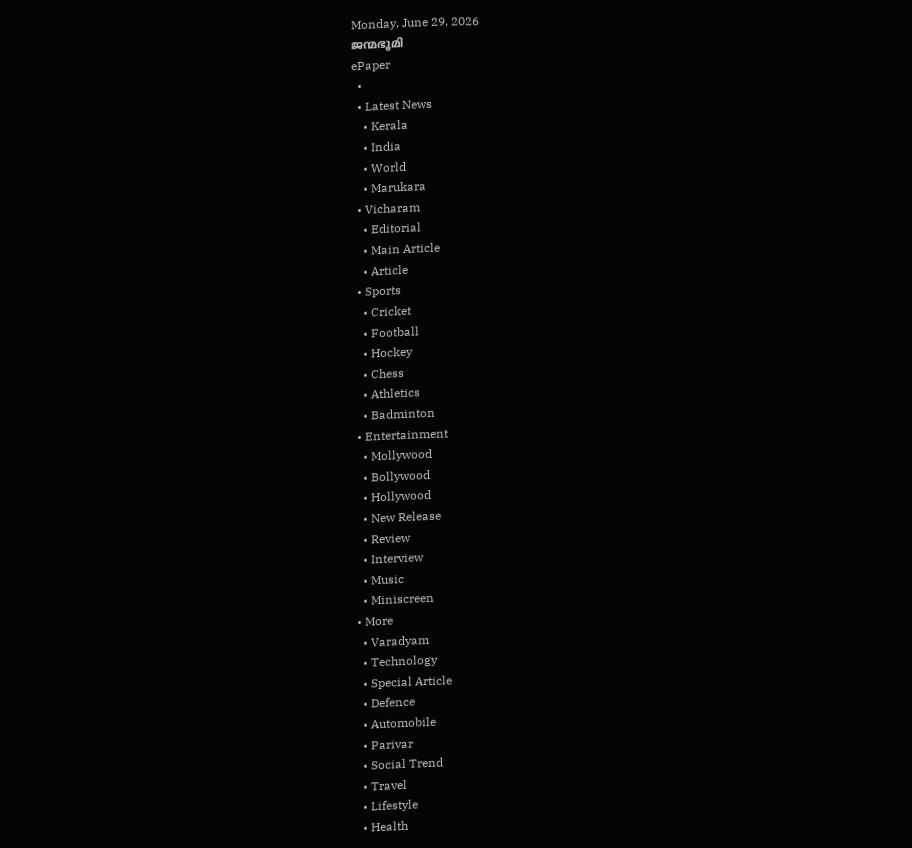Monday, June 29, 2026
ജന്മഭൂമി
ePaper
  •
  • Latest News
    • Kerala
    • India
    • World
    • Marukara
  • Vicharam
    • Editorial
    • Main Article
    • Article
  • Sports
    • Cricket
    • Football
    • Hockey
    • Chess
    • Athletics
    • Badminton
  • Entertainment
    • Mollywood
    • Bollywood
    • Hollywood
    • New Release
    • Review
    • Interview
    • Music
    • Miniscreen
  • More
    • Varadyam
    • Technology
    • Special Article
    • Defence
    • Automobile
    • Parivar
    • Social Trend
    • Travel
    • Lifestyle
    • Health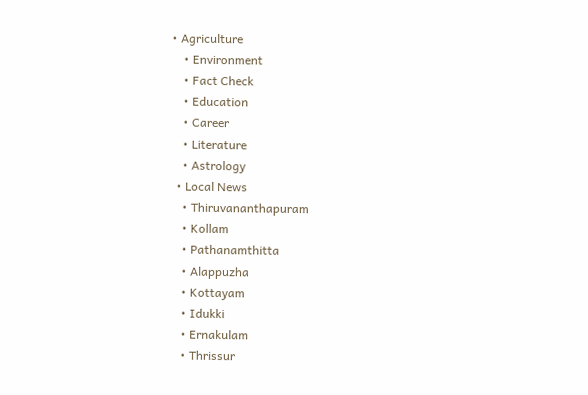• Agriculture
    • Environment
    • Fact Check
    • Education
    • Career
    • Literature
    • Astrology
  • Local News
    • Thiruvananthapuram
    • Kollam
    • Pathanamthitta
    • Alappuzha
    • Kottayam
    • Idukki
    • Ernakulam
    • Thrissur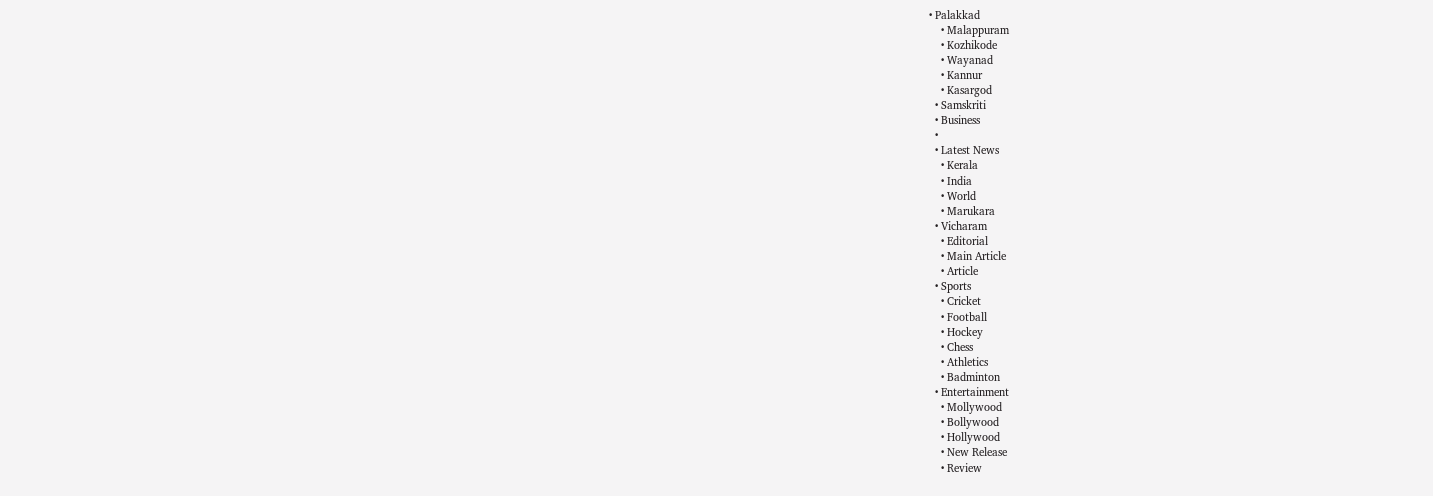• Palakkad
    • Malappuram
    • Kozhikode
    • Wayanad
    • Kannur
    • Kasargod
  • Samskriti
  • Business
  •
  • Latest News
    • Kerala
    • India
    • World
    • Marukara
  • Vicharam
    • Editorial
    • Main Article
    • Article
  • Sports
    • Cricket
    • Football
    • Hockey
    • Chess
    • Athletics
    • Badminton
  • Entertainment
    • Mollywood
    • Bollywood
    • Hollywood
    • New Release
    • Review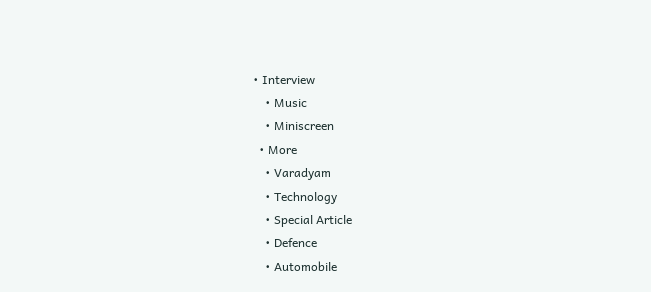• Interview
    • Music
    • Miniscreen
  • More
    • Varadyam
    • Technology
    • Special Article
    • Defence
    • Automobile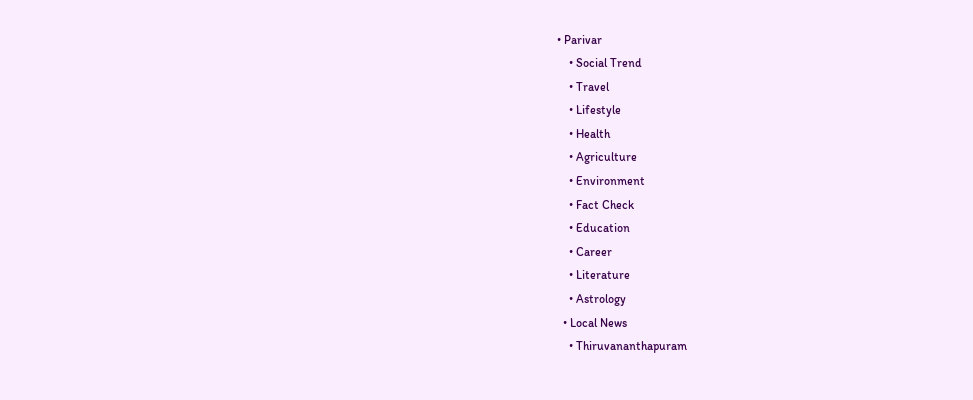• Parivar
    • Social Trend
    • Travel
    • Lifestyle
    • Health
    • Agriculture
    • Environment
    • Fact Check
    • Education
    • Career
    • Literature
    • Astrology
  • Local News
    • Thiruvananthapuram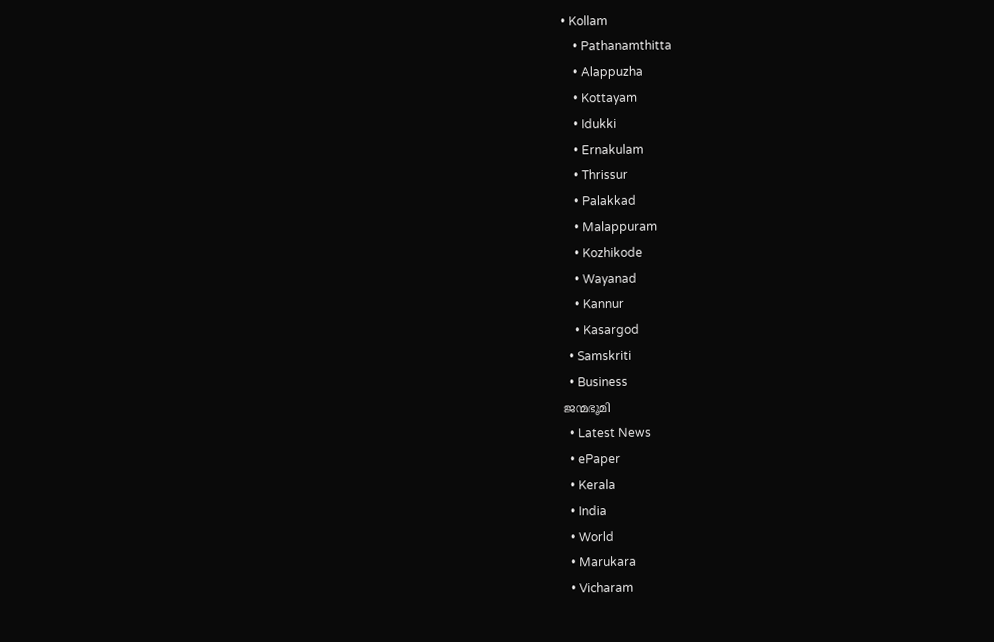• Kollam
    • Pathanamthitta
    • Alappuzha
    • Kottayam
    • Idukki
    • Ernakulam
    • Thrissur
    • Palakkad
    • Malappuram
    • Kozhikode
    • Wayanad
    • Kannur
    • Kasargod
  • Samskriti
  • Business
ജന്മഭൂമി
  • Latest News
  • ePaper
  • Kerala
  • India
  • World
  • Marukara
  • Vicharam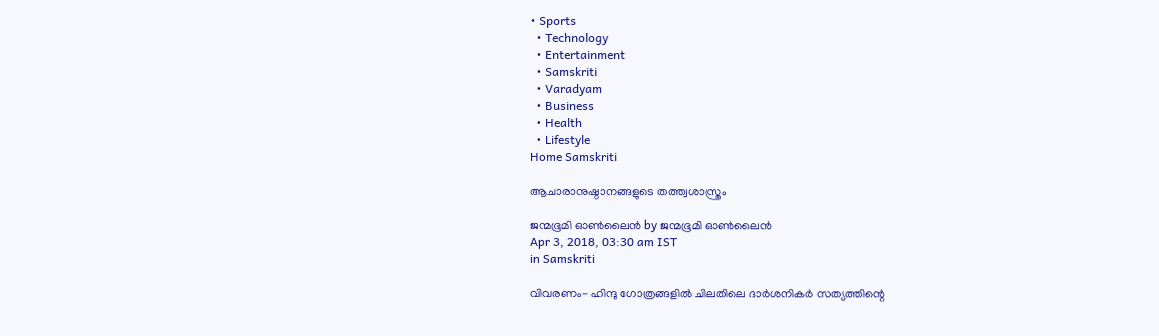• Sports
  • Technology
  • Entertainment
  • Samskriti
  • Varadyam
  • Business
  • Health
  • Lifestyle
Home Samskriti

ആചാരാനുഷ്ഠാനങ്ങളുടെ തത്ത്വശാസ്ത്രം

ജന്മഭൂമി ഓണ്‍ലൈന്‍ by ജന്മഭൂമി ഓണ്‍ലൈന്‍
Apr 3, 2018, 03:30 am IST
in Samskriti

വിവരണം- ഹിന്ദു ഗോത്രങ്ങളില്‍ ചിലതിലെ ദാര്‍ശനികര്‍ സത്യത്തിന്റെ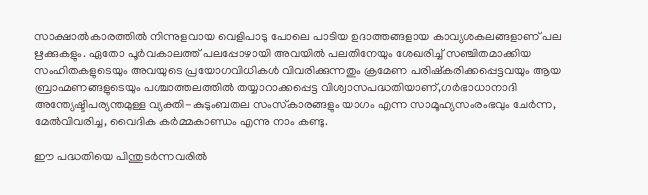സാക്ഷാല്‍കാരത്തില്‍ നിന്നുളവായ വെളിപാടു പോലെ പാടിയ ഉദാത്തങ്ങളായ കാവ്യശകലങ്ങളാണ് പല ഋക്കുകളും. ഏതോ പൂര്‍വകാലത്ത് പലപ്പോഴായി അവയില്‍ പലതിനേയും ശേഖരിച്ച് സഞ്ചിതമാക്കിയ സംഹിതകളുടെയും അവയുടെ പ്രയോഗവിധികള്‍ വിവരിക്കുന്നതും ക്രമേണ പരിഷ്‌കരിക്കപ്പെട്ടവയും ആയ ബ്രാഹ്മണങ്ങളുടെയും പശ്ചാത്തലത്തില്‍ തയ്യാറാക്കപ്പെട്ട വിശ്വാസപദ്ധതിയാണ്,ഗര്‍ഭാധാനാദി അന്ത്യേഷ്ടിപര്യന്തമുള്ള വ്യക്തി-കുടുംബതല സംസ്‌കാരങ്ങളും യാഗം എന്ന സാമൂഹ്യസംരംഭവും ചേര്‍ന്ന, മേല്‍വിവരിച്ച, വൈദിക കര്‍മ്മകാണ്ഡം എന്നു നാം കണ്ടു.

ഈ പദ്ധതിയെ പിന്തുടര്‍ന്നവരില്‍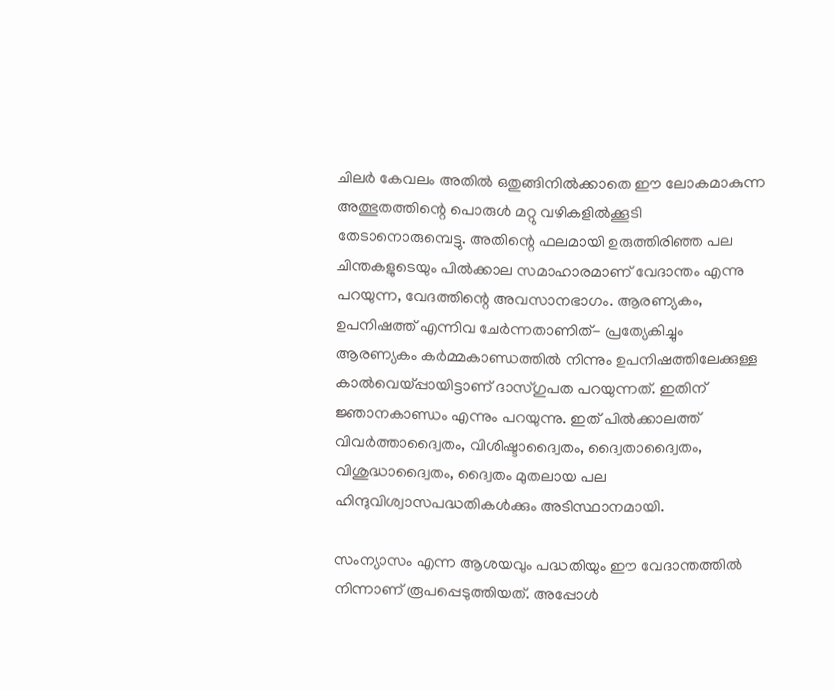ചിലര്‍ കേവലം അതില്‍ ഒതുങ്ങിനില്‍ക്കാതെ ഈ ലോകമാകുന്ന അത്ഭുതത്തിന്റെ പൊരുള്‍ മറ്റു വഴികളില്‍ക്കൂടി തേടാനൊരുമ്പെട്ടു. അതിന്റെ ഫലമായി ഉരുത്തിരിഞ്ഞ പല ചിന്തകളുടെയും പില്‍ക്കാല സമാഹാരമാണ് വേദാന്തം എന്നു പറയുന്ന, വേദത്തിന്റെ അവസാനഭാഗം. ആരണ്യകം, ഉപനിഷത്ത് എന്നിവ ചേര്‍ന്നതാണിത്- പ്രത്യേകിച്ചും ആരണ്യകം കര്‍മ്മകാണ്ഡത്തില്‍ നിന്നും ഉപനിഷത്തിലേക്കുള്ള കാല്‍വെയ്‌പ്പായിട്ടാണ് ദാസ്ഗുപത പറയുന്നത്. ഇതിന് ജ്ഞാനകാണ്ഡം എന്നും പറയുന്നു. ഇത് പില്‍ക്കാലത്ത്  വിവര്‍ത്താദ്വൈതം, വിശിഷ്ടാദ്വൈതം, ദ്വൈതാദ്വൈതം, വിശുദ്ധാദ്വൈതം, ദ്വൈതം മുതലായ പല ഹിന്ദുവിശ്വാസപദ്ധതികള്‍ക്കും അടിസ്ഥാനമായി.

സംന്യാസം എന്ന ആശയവും പദ്ധതിയും ഈ വേദാന്തത്തില്‍ നിന്നാണ് രൂപപ്പെടുത്തിയത്. അപ്പോള്‍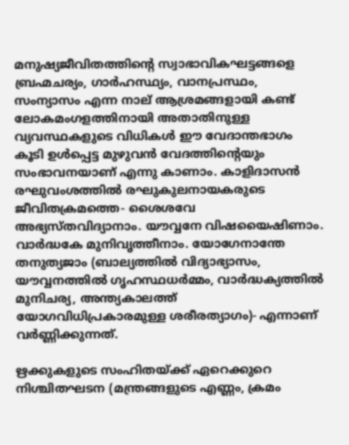മനുഷ്യജീവിതത്തിന്റെ സ്വാഭാവികഘട്ടങ്ങളെ ബ്രഹ്മചര്യം, ഗാര്‍ഹസ്ഥ്യം, വാനപ്രസ്ഥം, സംന്യാസം എന്ന നാല് ആശ്രമങ്ങളായി കണ്ട് ലോകമംഗളത്തിനായി അതാതിനുള്ള വ്യവസ്ഥകളുടെ വിധികള്‍ ഈ വേദാന്തഭാഗം കൂടി ഉള്‍പ്പെട്ട മുഴുവന്‍ വേദത്തിന്റെയും സംഭാവനയാണ് എന്നു കാണാം. കാളിദാസന്‍ രഘുവംശത്തില്‍ രഘുകുലനായകരുടെ ജീവിതക്രമത്തെ- ശൈശവേ അഭ്യസ്തവിദ്യാനാം. യൗവ്വനേ വിഷയൈഷിണാം. വാര്‍ദ്ധകേ മുനിവൃത്തീനാം. യോഗേനാന്തേ തനുത്യജാം (ബാല്യത്തില്‍ വിദ്യാഭ്യാസം, യൗവ്വനത്തില്‍ ഗൃഹസ്ഥധര്‍മ്മം, വാര്‍ദ്ധക്യത്തില്‍ മുനിചര്യ, അന്ത്യകാലത്ത് യോഗവിധിപ്രകാരമുള്ള ശരീരത്യാഗം)- എന്നാണ് വര്‍ണ്ണിക്കുന്നത്.

ഋക്കുകളുടെ സംഹിതയ്‌ക്ക് ഏറെക്കുറെ നിശ്ചിതഘടന (മന്ത്രങ്ങളുടെ എണ്ണം, ക്രമം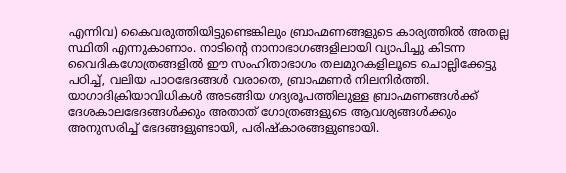എന്നിവ) കൈവരുത്തിയിട്ടുണ്ടെങ്കിലും ബ്രാഹ്മണങ്ങളുടെ കാര്യത്തില്‍ അതല്ല സ്ഥിതി എന്നുകാണാം. നാടിന്റെ നാനാഭാഗങ്ങളിലായി വ്യാപിച്ചു കിടന്ന വൈദികഗോത്രങ്ങളില്‍ ഈ സംഹിതാഭാഗം തലമുറകളിലൂടെ ചൊല്ലിക്കേട്ടു പഠിച്ച്, വലിയ പാഠഭേദങ്ങള്‍ വരാതെ, ബ്രാഹ്മണര്‍ നിലനിര്‍ത്തി. യാഗാദിക്രിയാവിധികള്‍ അടങ്ങിയ ഗദ്യരൂപത്തിലുള്ള ബ്രാഹ്മണങ്ങള്‍ക്ക് ദേശകാലഭേദങ്ങള്‍ക്കും അതാത് ഗോത്രങ്ങളുടെ ആവശ്യങ്ങള്‍ക്കും അനുസരിച്ച് ഭേദങ്ങളുണ്ടായി, പരിഷ്‌കാരങ്ങളുണ്ടായി.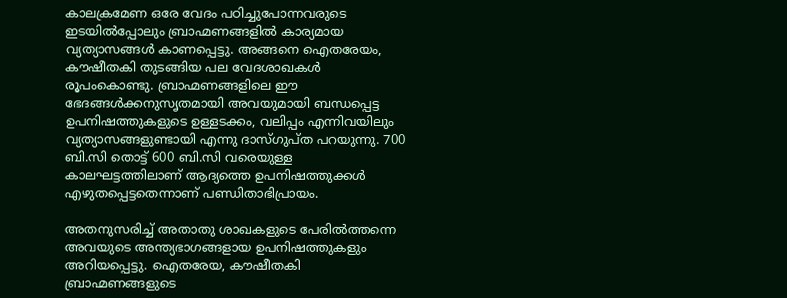കാലക്രമേണ ഒരേ വേദം പഠിച്ചുപോന്നവരുടെ ഇടയില്‍പ്പോലും ബ്രാഹ്മണങ്ങളില്‍ കാര്യമായ വ്യത്യാസങ്ങള്‍ കാണപ്പെട്ടു. അങ്ങനെ ഐതരേയം, കൗഷീതകി തുടങ്ങിയ പല വേദശാഖകള്‍ രൂപംകൊണ്ടു. ബ്രാഹ്മണങ്ങളിലെ ഈ ഭേദങ്ങള്‍ക്കനുസൃതമായി അവയുമായി ബന്ധപ്പെട്ട ഉപനിഷത്തുകളുടെ ഉള്ളടക്കം, വലിപ്പം എന്നിവയിലും വ്യത്യാസങ്ങളുണ്ടായി എന്നു ദാസ്ഗുപ്ത പറയുന്നു. 700 ബി.സി തൊട്ട് 600 ബി.സി വരെയുള്ള കാലഘട്ടത്തിലാണ് ആദ്യത്തെ ഉപനിഷത്തുക്കള്‍ എഴുതപ്പെട്ടതെന്നാണ് പണ്ഡിതാഭിപ്രായം.

അതനുസരിച്ച് അതാതു ശാഖകളുടെ പേരില്‍ത്തന്നെ അവയുടെ അന്ത്യഭാഗങ്ങളായ ഉപനിഷത്തുകളും അറിയപ്പെട്ടു. ഐതരേയ, കൗഷീതകി ബ്രാഹ്മണങ്ങളുടെ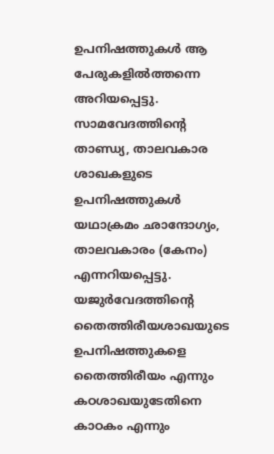ഉപനിഷത്തുകള്‍ ആ പേരുകളില്‍ത്തന്നെ അറിയപ്പെട്ടു. സാമവേദത്തിന്റെ താണ്ഡ്യ, താലവകാര ശാഖകളുടെ ഉപനിഷത്തുകള്‍ യഥാക്രമം ഛാന്ദോഗ്യം, താലവകാരം (കേനം) എന്നറിയപ്പെട്ടു. യജുര്‍വേദത്തിന്റെ തൈത്തിരീയശാഖയുടെ ഉപനിഷത്തുകളെ തൈത്തിരീയം എന്നും കഠശാഖയുടേതിനെ കാഠകം എന്നും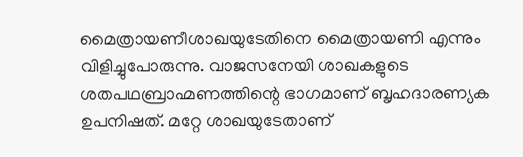മൈത്രായണീശാഖയുടേതിനെ മൈത്രായണി എന്നും വിളിച്ചുപോരുന്നു. വാജസനേയി ശാഖകളുടെ ശതപഥബ്രാഹ്മണത്തിന്റെ ഭാഗമാണ് ബൃഹദാരണ്യക ഉപനിഷത്. മറ്റേ ശാഖയുടേതാണ്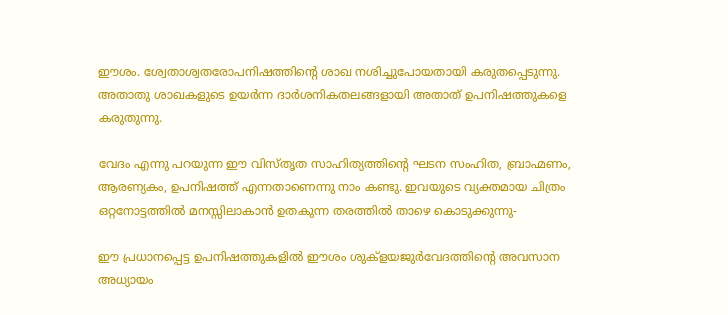ഈശം. ശ്വേതാശ്വതരോപനിഷത്തിന്റെ ശാഖ നശിച്ചുപോയതായി കരുതപ്പെടുന്നു. അതാതു ശാഖകളുടെ ഉയര്‍ന്ന ദാര്‍ശനികതലങ്ങളായി അതാത് ഉപനിഷത്തുകളെ കരുതുന്നു.

വേദം എന്നു പറയുന്ന ഈ വിസ്തൃത സാഹിത്യത്തിന്റെ ഘടന സംഹിത, ബ്രാഹ്മണം, ആരണ്യകം, ഉപനിഷത്ത് എന്നതാണെന്നു നാം കണ്ടു. ഇവയുടെ വ്യക്തമായ ചിത്രം ഒറ്റനോട്ടത്തില്‍ മനസ്സിലാകാന്‍ ഉതകുന്ന തരത്തില്‍ താഴെ കൊടുക്കുന്നു-

ഈ പ്രധാനപ്പെട്ട ഉപനിഷത്തുകളില്‍ ഈശം ശുക്‌ളയജുര്‍വേദത്തിന്റെ അവസാന അധ്യായം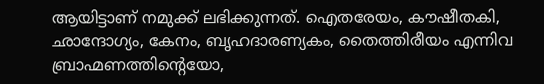ആയിട്ടാണ് നമുക്ക് ലഭിക്കുന്നത്. ഐതരേയം, കൗഷീതകി, ഛാന്ദോഗ്യം, കേനം, ബൃഹദാരണ്യകം, തൈത്തിരീയം എന്നിവ ബ്രാഹ്മണത്തിന്റെയോ,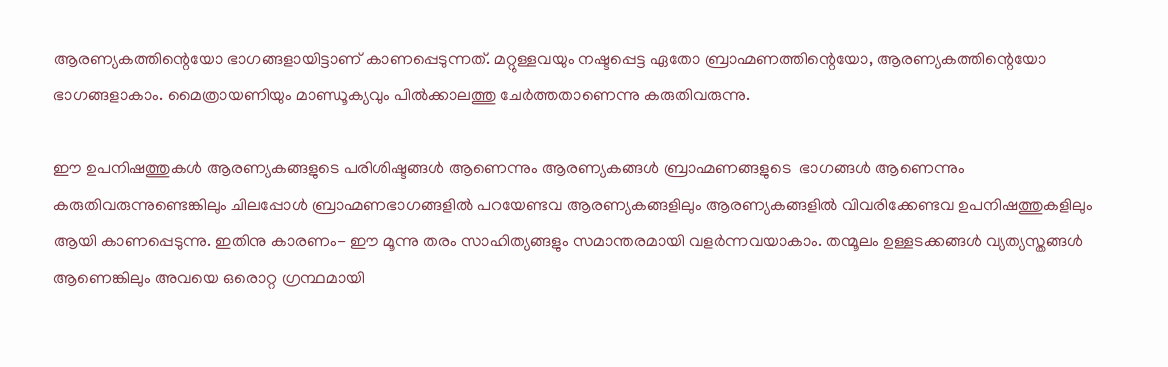ആരണ്യകത്തിന്റെയോ ഭാഗങ്ങളായിട്ടാണ് കാണപ്പെടുന്നത്. മറ്റുള്ളവയും നഷ്ടപ്പെട്ട ഏതോ ബ്രാഹ്മണത്തിന്റെയോ, ആരണ്യകത്തിന്റെയോ ഭാഗങ്ങളാകാം. മൈത്രായണിയും മാണ്ഡൂക്യവും പില്‍ക്കാലത്തു ചേര്‍ത്തതാണെന്നു കരുതിവരുന്നു.

ഈ ഉപനിഷത്തുകള്‍ ആരണ്യകങ്ങളുടെ പരിശിഷ്ടങ്ങള്‍ ആണെന്നും ആരണ്യകങ്ങള്‍ ബ്രാഹ്മണങ്ങളുടെ  ഭാഗങ്ങള്‍ ആണെന്നും കരുതിവരുന്നുണ്ടെങ്കിലും ചിലപ്പോള്‍ ബ്രാഹ്മണഭാഗങ്ങളില്‍ പറയേണ്ടവ ആരണ്യകങ്ങളിലും ആരണ്യകങ്ങളില്‍ വിവരിക്കേണ്ടവ ഉപനിഷത്തുകളിലും ആയി കാണപ്പെടുന്നു. ഇതിനു കാരണം- ഈ മൂന്നു തരം സാഹിത്യങ്ങളും സമാന്തരമായി വളര്‍ന്നവയാകാം. തന്മൂലം ഉള്ളടക്കങ്ങള്‍ വ്യത്യസ്തങ്ങള്‍ ആണെങ്കിലും അവയെ ഒരൊറ്റ ഗ്രന്ഥമായി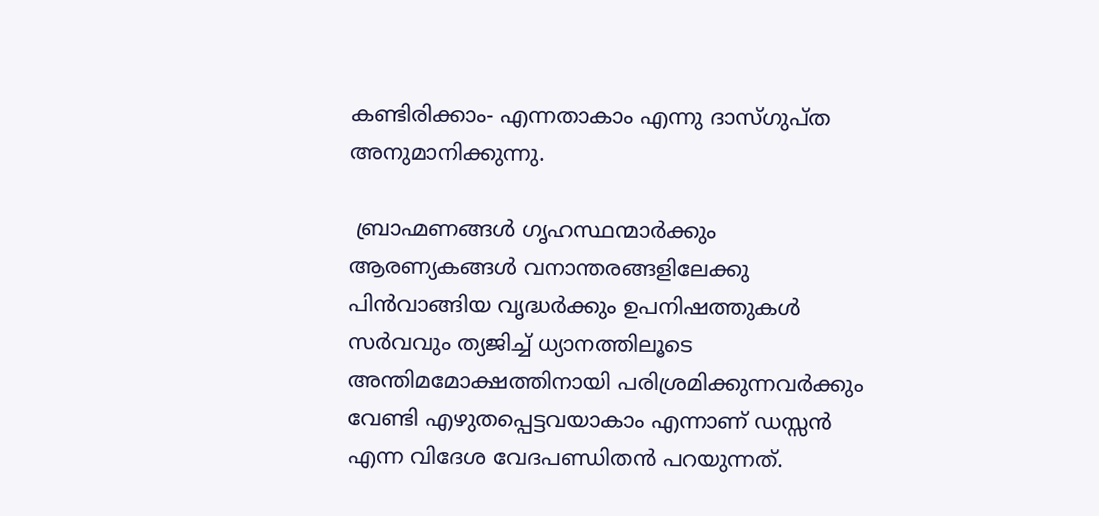കണ്ടിരിക്കാം- എന്നതാകാം എന്നു ദാസ്ഗുപ്ത അനുമാനിക്കുന്നു.

 ബ്രാഹ്മണങ്ങള്‍ ഗൃഹസ്ഥന്മാര്‍ക്കും ആരണ്യകങ്ങള്‍ വനാന്തരങ്ങളിലേക്കു പിന്‍വാങ്ങിയ വൃദ്ധര്‍ക്കും ഉപനിഷത്തുകള്‍ സര്‍വവും ത്യജിച്ച് ധ്യാനത്തിലൂടെ അന്തിമമോക്ഷത്തിനായി പരിശ്രമിക്കുന്നവര്‍ക്കും വേണ്ടി എഴുതപ്പെട്ടവയാകാം എന്നാണ് ഡസ്സന്‍ എന്ന വിദേശ വേദപണ്ഡിതന്‍ പറയുന്നത്.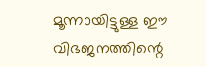മൂന്നായിട്ടുള്ള ഈ വിഭജനത്തിന്റെ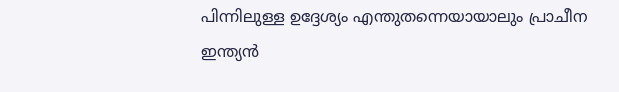പിന്നിലുള്ള ഉദ്ദേശ്യം എന്തുതന്നെയായാലും പ്രാചീന ഇന്ത്യന്‍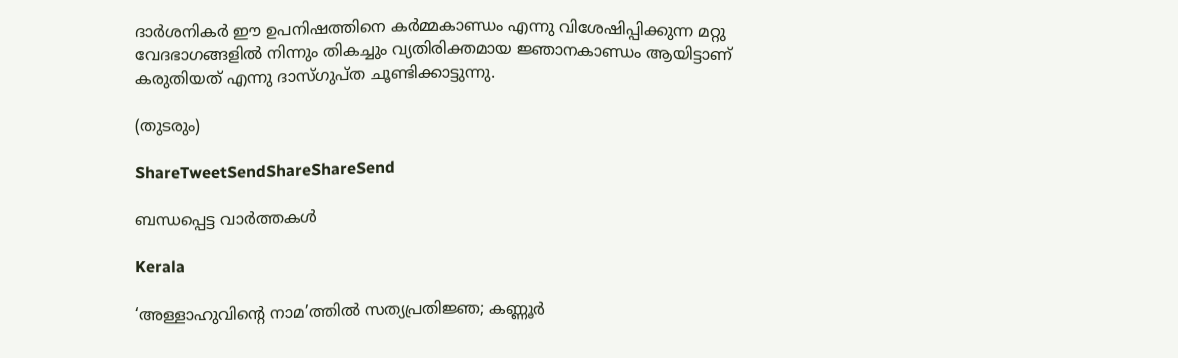ദാര്‍ശനികര്‍ ഈ ഉപനിഷത്തിനെ കര്‍മ്മകാണ്ഡം എന്നു വിശേഷിപ്പിക്കുന്ന മറ്റു വേദഭാഗങ്ങളില്‍ നിന്നും തികച്ചും വ്യതിരിക്തമായ ജ്ഞാനകാണ്ഡം ആയിട്ടാണ് കരുതിയത് എന്നു ദാസ്ഗുപ്ത ചൂണ്ടിക്കാട്ടുന്നു.

(തുടരും)

ShareTweetSendShareShareSend

ബന്ധപ്പെട്ട വാര്‍ത്തകള്‍

Kerala

‘അള്ളാഹുവിന്റെ നാമ’ത്തില്‍ സത്യപ്രതിജ്ഞ; കണ്ണൂര്‍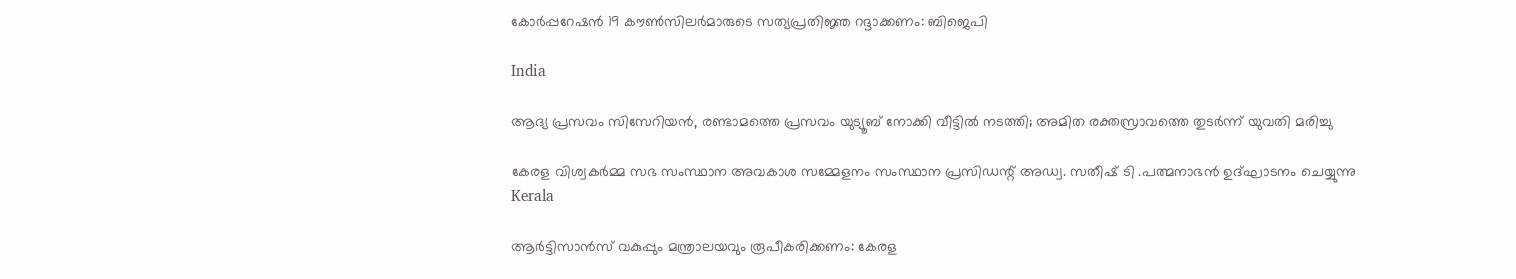കോര്‍പ്പറേഷന്‍ 19 കൗണ്‍സിലര്‍മാരുടെ സത്യപ്രതിജ്ഞ റദ്ദാക്കണം: ബിജെപി

India

ആദ്യ പ്രസവം സിസേറിയൻ, രണ്ടാമത്തെ പ്രസവം യുട്യൂബ് നോക്കി വീട്ടിൽ നടത്തി; അമിത രക്തസ്രാവത്തെ തുടർന്ന് യുവതി മരിച്ചു

കേരള വിശ്വകര്‍മ്മ സഭ സംസ്ഥാന അവകാശ സമ്മേളനം സംസ്ഥാന പ്രസിഡന്റ് അഡ്വ. സതീഷ് ടി .പത്മനാഭന്‍ ഉദ്ഘാടനം ചെയ്യുന്നു
Kerala

ആര്‍ട്ടിസാന്‍സ് വകുപ്പും മന്ത്രാലയവും രൂപീകരിക്കണം: കേരള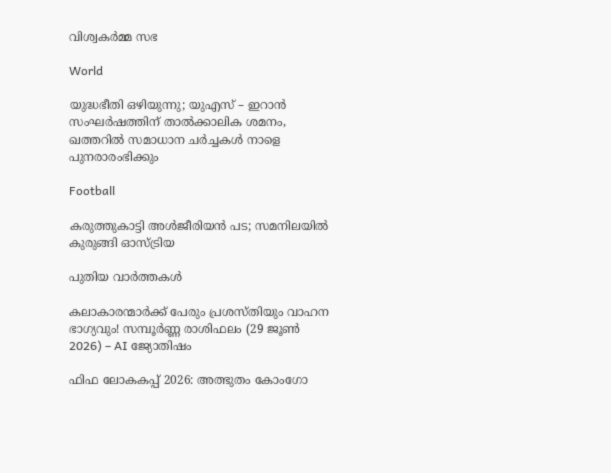വിശ്വകര്‍മ്മ സഭ

World

യുദ്ധഭീതി ഒഴിയുന്നു; യുഎസ് – ഇറാൻ സംഘർഷത്തിന് താൽക്കാലിക ശമനം, ഖത്തറിൽ സമാധാന ചർച്ചകൾ നാളെ പുനരാരംഭിക്കും

Football

കരുത്തുകാട്ടി അള്‍ജീരിയന്‍ പട; സമനിലയില്‍ കുരുങ്ങി ഓസ്ട്രിയ

പുതിയ വാര്‍ത്തകള്‍

കലാകാരന്മാർക്ക് പേരും പ്രശസ്തിയും വാഹന ഭാഗ്യവും! സമ്പൂർണ്ണ രാശിഫലം (29 ജൂൺ 2026) – AI ജ്യോതിഷം

ഫിഫ ലോകകപ്പ് 2026: അത്ഭുതം കോംഗോ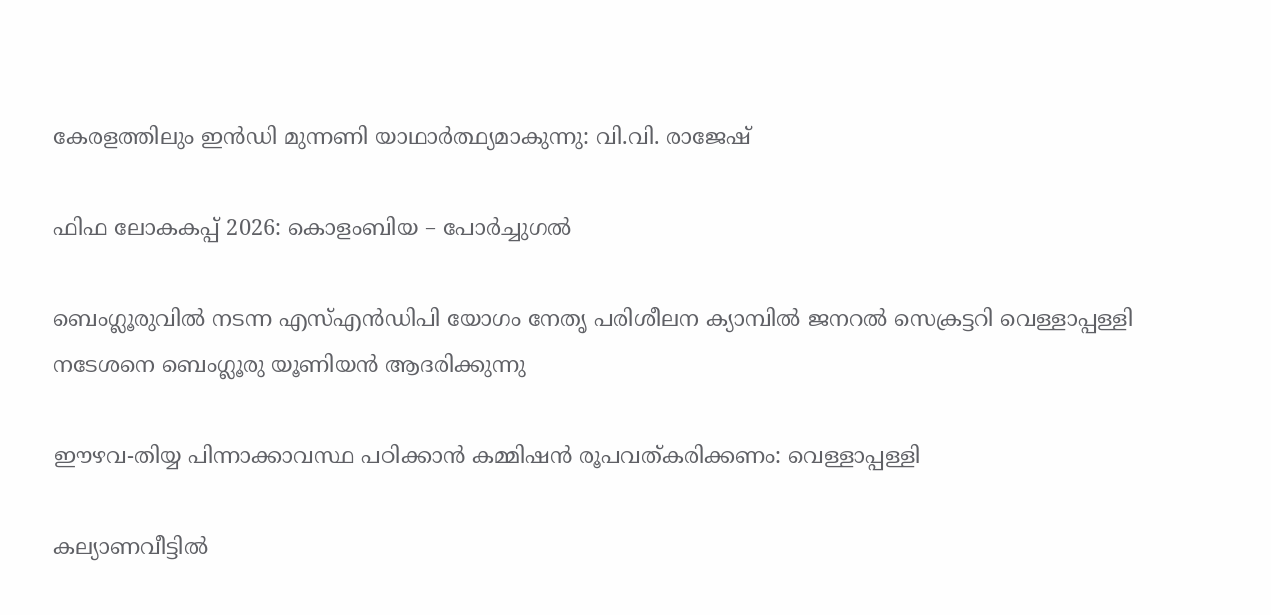കേരളത്തിലും ഇന്‍ഡി മുന്നണി യാഥാര്‍ത്ഥ്യമാകുന്നു: വി.വി. രാജേഷ്

ഫിഫ ലോകകപ്പ് 2026: കൊളംബിയ – പോര്‍ച്ചുഗല്‍

ബെംഗ്ലൂരുവില്‍ നടന്ന എസ്എന്‍ഡിപി യോഗം നേതൃ പരിശീലന ക്യാമ്പില്‍ ജനറല്‍ സെക്രട്ടറി വെള്ളാപ്പള്ളി നടേശനെ ബെംഗ്ലൂരു യൂണിയന്‍ ആദരിക്കുന്നു

ഈഴവ-തിയ്യ പിന്നാക്കാവസ്ഥ പഠിക്കാൻ കമ്മിഷൻ രൂപവത്കരിക്കണം: വെള്ളാപ്പള്ളി

കല്യാണവീട്ടിൽ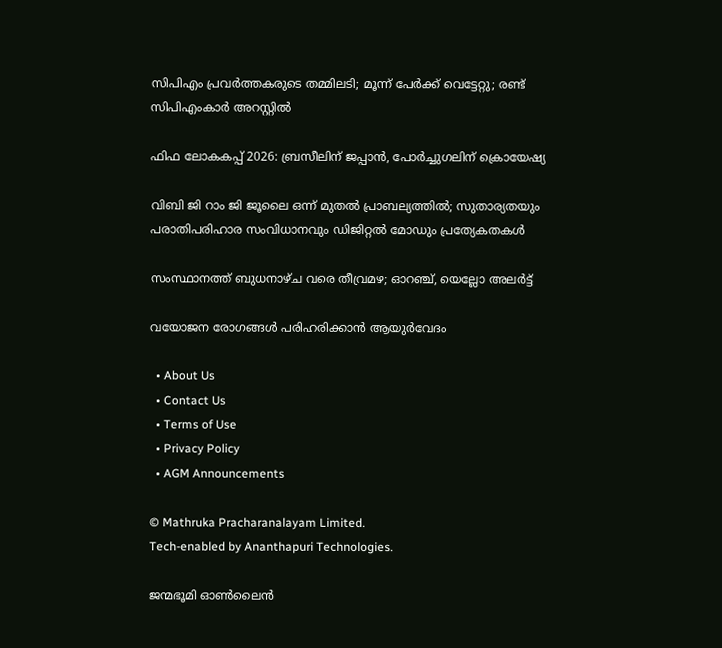സിപിഎം പ്രവർത്തകരുടെ തമ്മിലടി; മൂന്ന് പേർക്ക് വെട്ടേറ്റു; രണ്ട് സിപിഎംകാർ അറസ്റ്റിൽ

ഫിഫ ലോകകപ്പ് 2026: ബ്രസീലിന് ജപ്പാന്‍, പോര്‍ച്ചുഗലിന് ക്രൊയേഷ്യ

വിബി ജി റാം ജി ജൂലൈ ഒന്ന് മുതല്‍ പ്രാബല്യത്തില്‍; സുതാര്യതയും പരാതിപരിഹാര സംവിധാനവും ഡിജിറ്റല്‍ മോഡും പ്രത്യേകതകള്‍

സംസ്ഥാനത്ത് ബുധനാഴ്ച വരെ തീവ്രമഴ; ഓറഞ്ച്, യെല്ലോ അലര്‍ട്ട്

വയോജന രോഗങ്ങള്‍ പരിഹരിക്കാന്‍ ആയുര്‍വേദം

  • About Us
  • Contact Us
  • Terms of Use
  • Privacy Policy
  • AGM Announcements

© Mathruka Pracharanalayam Limited.
Tech-enabled by Ananthapuri Technologies.

ജന്മഭൂമി ഓണ്‍ലൈന്‍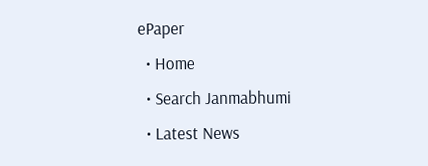ePaper
  • Home
  • Search Janmabhumi
  • Latest News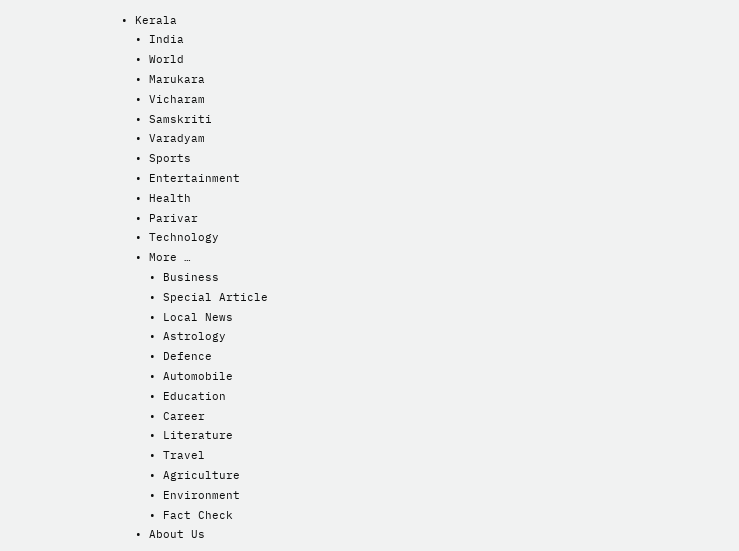• Kerala
  • India
  • World
  • Marukara
  • Vicharam
  • Samskriti
  • Varadyam
  • Sports
  • Entertainment
  • Health
  • Parivar
  • Technology
  • More …
    • Business
    • Special Article
    • Local News
    • Astrology
    • Defence
    • Automobile
    • Education
    • Career
    • Literature
    • Travel
    • Agriculture
    • Environment
    • Fact Check
  • About Us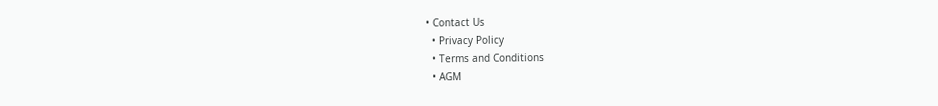• Contact Us
  • Privacy Policy
  • Terms and Conditions
  • AGM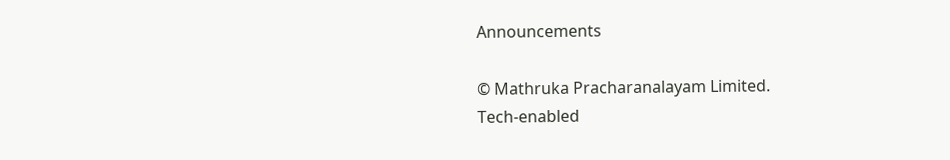Announcements

© Mathruka Pracharanalayam Limited.
Tech-enabled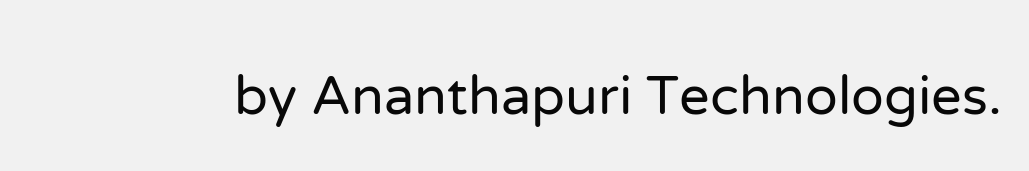by Ananthapuri Technologies.